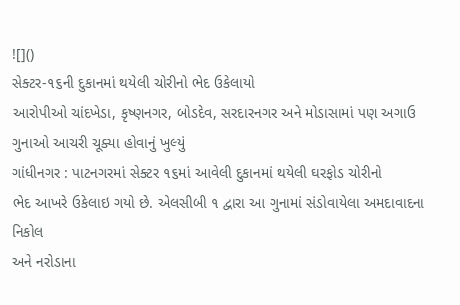![]()
સેક્ટર-૧૬ની દુકાનમાં થયેલી ચોરીનો ભેદ ઉકેલાયો
આરોપીઓ ચાંદખેડા, કૃષ્ણનગર, બોડદેવ, સરદારનગર અને મોડાસામાં પણ અગાઉ ગુનાઓ આચરી ચૂક્યા હોવાનું ખુલ્યું
ગાંધીનગર : પાટનગરમાં સેક્ટર ૧૬માં આવેલી દુકાનમાં થયેલી ઘરફોડ ચોરીનો
ભેદ આખરે ઉકેલાઇ ગયો છે. એલસીબી ૧ દ્વારા આ ગુનામાં સંડોવાયેલા અમદાવાદના નિકોલ
અને નરોડાના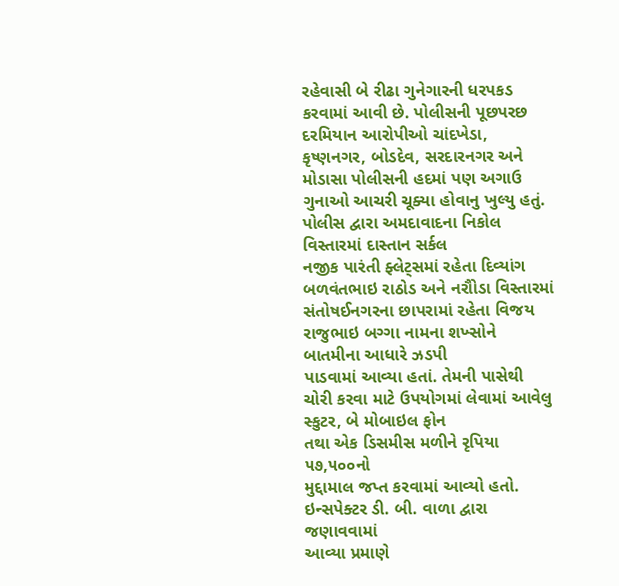રહેવાસી બે રીઢા ગુનેગારની ધરપકડ કરવામાં આવી છે. પોલીસની પૂછપરછ
દરમિયાન આરોપીઓ ચાંદખેડા,
કૃષ્ણનગર, બોડદેવ, સરદારનગર અને
મોડાસા પોલીસની હદમાં પણ અગાઉ ગુનાઓ આચરી ચૂક્યા હોવાનુ ખુલ્યુ હતું.
પોલીસ દ્વારા અમદાવાદના નિકોલ વિસ્તારમાં દાસ્તાન સર્કલ
નજીક પારંતી ફ્લેટ્સમાં રહેતા દિવ્યાંગ બળવંતભાઇ રાઠોડ અને નરૌોડા વિસ્તારમાં
સંતોષઈનગરના છાપરામાં રહેતા વિજય રાજુભાઇ બગ્ગા નામના શખ્સોને બાતમીના આધારે ઝડપી
પાડવામાં આવ્યા હતાં. તેમની પાસેથી ચોરી કરવા માટે ઉપયોગમાં લેવામાં આવેલુ સ્કુટર, બે મોબાઇલ ફોન
તથા એક ડિસમીસ મળીને રૃપિયા ૫૭,૫૦૦નો
મુદ્દામાલ જપ્ત કરવામાં આવ્યો હતો. ઇન્સપેક્ટર ડી. બી. વાળા દ્વારા જણાવવામાં
આવ્યા પ્રમાણે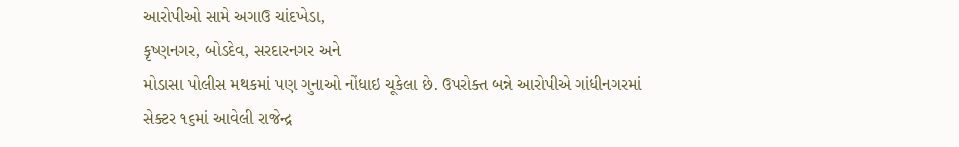આરોપીઓ સામે અગાઉ ચાંદખેડા,
કૃષ્ણનગર, બોડદેવ, સરદારનગર અને
મોડાસા પોલીસ મથકમાં પણ ગુનાઓ નોંધાઇ ચૂકેલા છે. ઉપરોક્ત બન્ને આરોપીએ ગાંધીનગરમાં
સેક્ટર ૧૬માં આવેલી રાજેન્દ્ર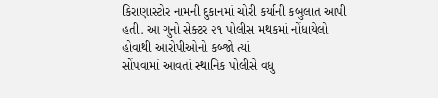કિરાણાસ્ટોર નામની દુકાનમાં ચોરી કર્યાની કબુલાત આપી
હતી. આ ગુનો સેક્ટર ૨૧ પોલીસ મથકમાં નોંધાયેલો હોવાથી આરોપીઓનો કબ્જો ત્યાં
સોંપવામાં આવતાં સ્થાનિક પોલીસે વધુ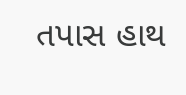તપાસ હાથ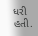ધરી હતી.